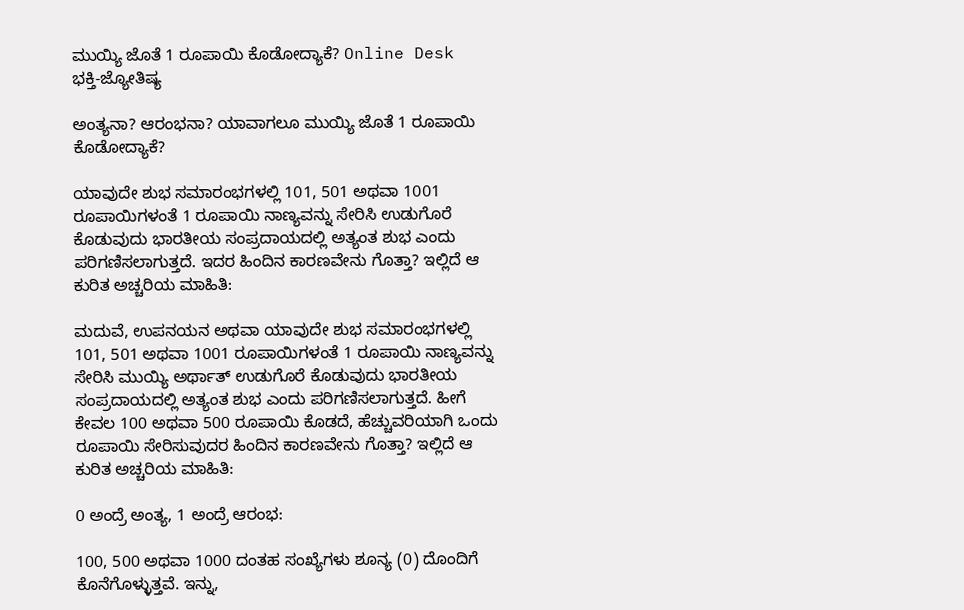ಮುಯ್ಯಿ ಜೊತೆ 1 ರೂಪಾಯಿ ಕೊಡೋದ್ಯಾಕೆ? Online Desk
ಭಕ್ತಿ-ಜ್ಯೋತಿಷ್ಯ

ಅಂತ್ಯನಾ? ಆರಂಭನಾ? ಯಾವಾಗಲೂ ಮುಯ್ಯಿ ಜೊತೆ 1 ರೂಪಾಯಿ ಕೊಡೋದ್ಯಾಕೆ?

ಯಾವುದೇ ಶುಭ ಸಮಾರಂಭಗಳಲ್ಲಿ 101, 501 ಅಥವಾ 1001 ರೂಪಾಯಿಗಳಂತೆ 1 ರೂಪಾಯಿ ನಾಣ್ಯವನ್ನು ಸೇರಿಸಿ ಉಡುಗೊರೆ ಕೊಡುವುದು ಭಾರತೀಯ ಸಂಪ್ರದಾಯದಲ್ಲಿ ಅತ್ಯಂತ ಶುಭ ಎಂದು ಪರಿಗಣಿಸಲಾಗುತ್ತದೆ. ಇದರ ಹಿಂದಿನ ಕಾರಣವೇನು ಗೊತ್ತಾ? ಇಲ್ಲಿದೆ ಆ ಕುರಿತ ಅಚ್ಚರಿಯ ಮಾಹಿತಿ:

ಮದುವೆ, ಉಪನಯನ ಅಥವಾ ಯಾವುದೇ ಶುಭ ಸಮಾರಂಭಗಳಲ್ಲಿ 101, 501 ಅಥವಾ 1001 ರೂಪಾಯಿಗಳಂತೆ 1 ರೂಪಾಯಿ ನಾಣ್ಯವನ್ನು ಸೇರಿಸಿ ಮುಯ್ಯಿ ಅರ್ಥಾತ್ ಉಡುಗೊರೆ ಕೊಡುವುದು ಭಾರತೀಯ ಸಂಪ್ರದಾಯದಲ್ಲಿ ಅತ್ಯಂತ ಶುಭ ಎಂದು ಪರಿಗಣಿಸಲಾಗುತ್ತದೆ. ಹೀಗೆ ಕೇವಲ 100 ಅಥವಾ 500 ರೂಪಾಯಿ ಕೊಡದೆ, ಹೆಚ್ಚುವರಿಯಾಗಿ ಒಂದು ರೂಪಾಯಿ ಸೇರಿಸುವುದರ ಹಿಂದಿನ ಕಾರಣವೇನು ಗೊತ್ತಾ? ಇಲ್ಲಿದೆ ಆ ಕುರಿತ ಅಚ್ಚರಿಯ ಮಾಹಿತಿ:

0 ಅಂದ್ರೆ ಅಂತ್ಯ, 1 ಅಂದ್ರೆ ಆರಂಭ:

100, 500 ಅಥವಾ 1000 ದಂತಹ ಸಂಖ್ಯೆಗಳು ಶೂನ್ಯ (0) ದೊಂದಿಗೆ ಕೊನೆಗೊಳ್ಳುತ್ತವೆ. ಇನ್ನು,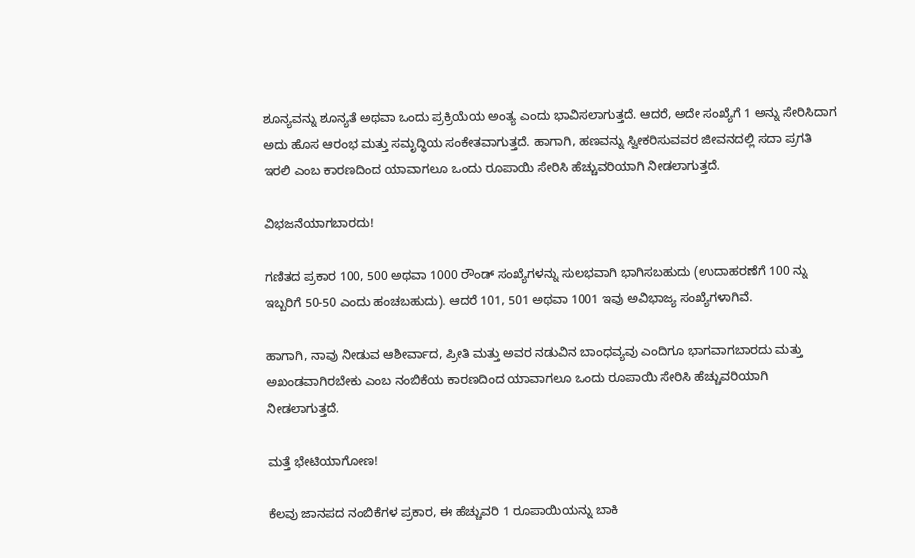ಶೂನ್ಯವನ್ನು ಶೂನ್ಯತೆ ಅಥವಾ ಒಂದು ಪ್ರಕ್ರಿಯೆಯ ಅಂತ್ಯ ಎಂದು ಭಾವಿಸಲಾಗುತ್ತದೆ. ಆದರೆ, ಅದೇ ಸಂಖ್ಯೆಗೆ 1 ಅನ್ನು ಸೇರಿಸಿದಾಗ ಅದು ಹೊಸ ಆರಂಭ ಮತ್ತು ಸಮೃದ್ಧಿಯ ಸಂಕೇತವಾಗುತ್ತದೆ. ಹಾಗಾಗಿ, ಹಣವನ್ನು ಸ್ವೀಕರಿಸುವವರ ಜೀವನದಲ್ಲಿ ಸದಾ ಪ್ರಗತಿ ಇರಲಿ ಎಂಬ ಕಾರಣದಿಂದ ಯಾವಾಗಲೂ ಒಂದು ರೂಪಾಯಿ ಸೇರಿಸಿ ಹೆಚ್ಚುವರಿಯಾಗಿ ನೀಡಲಾಗುತ್ತದೆ.

ವಿಭಜನೆಯಾಗಬಾರದು!

ಗಣಿತದ ಪ್ರಕಾರ 100, 500 ಅಥವಾ 1000 ರೌಂಡ್ ಸಂಖ್ಯೆಗಳನ್ನು ಸುಲಭವಾಗಿ ಭಾಗಿಸಬಹುದು (ಉದಾಹರಣೆಗೆ 100 ನ್ನು ಇಬ್ಬರಿಗೆ 50-50 ಎಂದು ಹಂಚಬಹುದು). ಆದರೆ 101, 501 ಅಥವಾ 1001 ಇವು ಅವಿಭಾಜ್ಯ ಸಂಖ್ಯೆಗಳಾಗಿವೆ.

ಹಾಗಾಗಿ, ನಾವು ನೀಡುವ ಆಶೀರ್ವಾದ, ಪ್ರೀತಿ ಮತ್ತು ಅವರ ನಡುವಿನ ಬಾಂಧವ್ಯವು ಎಂದಿಗೂ ಭಾಗವಾಗಬಾರದು ಮತ್ತು ಅಖಂಡವಾಗಿರಬೇಕು ಎಂಬ ನಂಬಿಕೆಯ ಕಾರಣದಿಂದ ಯಾವಾಗಲೂ ಒಂದು ರೂಪಾಯಿ ಸೇರಿಸಿ ಹೆಚ್ಚುವರಿಯಾಗಿ ನೀಡಲಾಗುತ್ತದೆ.

ಮತ್ತೆ ಭೇಟಿಯಾಗೋಣ!

ಕೆಲವು ಜಾನಪದ ನಂಬಿಕೆಗಳ ಪ್ರಕಾರ, ಈ ಹೆಚ್ಚುವರಿ 1 ರೂಪಾಯಿಯನ್ನು ಬಾಕಿ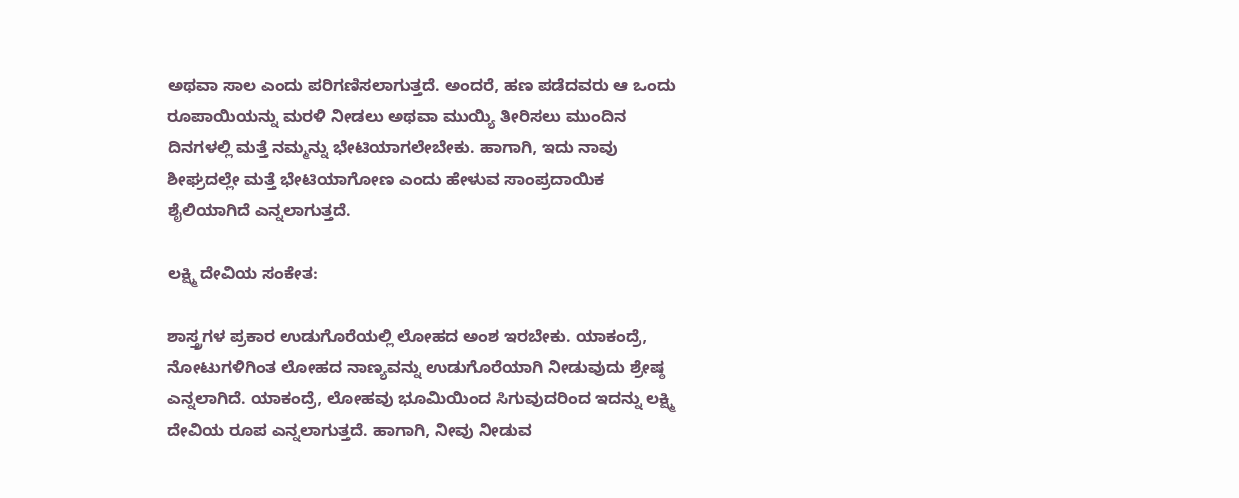ಅಥವಾ ಸಾಲ ಎಂದು ಪರಿಗಣಿಸಲಾಗುತ್ತದೆ. ಅಂದರೆ, ಹಣ ಪಡೆದವರು ಆ ಒಂದು ರೂಪಾಯಿಯನ್ನು ಮರಳಿ ನೀಡಲು ಅಥವಾ ಮುಯ್ಯಿ ತೀರಿಸಲು ಮುಂದಿನ ದಿನಗಳಲ್ಲಿ ಮತ್ತೆ ನಮ್ಮನ್ನು ಭೇಟಿಯಾಗಲೇಬೇಕು. ಹಾಗಾಗಿ, ಇದು ನಾವು ಶೀಘ್ರದಲ್ಲೇ ಮತ್ತೆ ಭೇಟಿಯಾಗೋಣ ಎಂದು ಹೇಳುವ ಸಾಂಪ್ರದಾಯಿಕ ಶೈಲಿಯಾಗಿದೆ ಎನ್ನಲಾಗುತ್ತದೆ.

ಲಕ್ಷ್ಮಿ ದೇವಿಯ ಸಂಕೇತ:

ಶಾಸ್ತ್ರಗಳ ಪ್ರಕಾರ ಉಡುಗೊರೆಯಲ್ಲಿ ಲೋಹದ ಅಂಶ ಇರಬೇಕು. ಯಾಕಂದ್ರೆ, ನೋಟುಗಳಿಗಿಂತ ಲೋಹದ ನಾಣ್ಯವನ್ನು ಉಡುಗೊರೆಯಾಗಿ ನೀಡುವುದು ಶ್ರೇಷ್ಠ ಎನ್ನಲಾಗಿದೆ. ಯಾಕಂದ್ರೆ, ಲೋಹವು ಭೂಮಿಯಿಂದ ಸಿಗುವುದರಿಂದ ಇದನ್ನು ಲಕ್ಷ್ಮಿ ದೇವಿಯ ರೂಪ ಎನ್ನಲಾಗುತ್ತದೆ. ಹಾಗಾಗಿ, ನೀವು ನೀಡುವ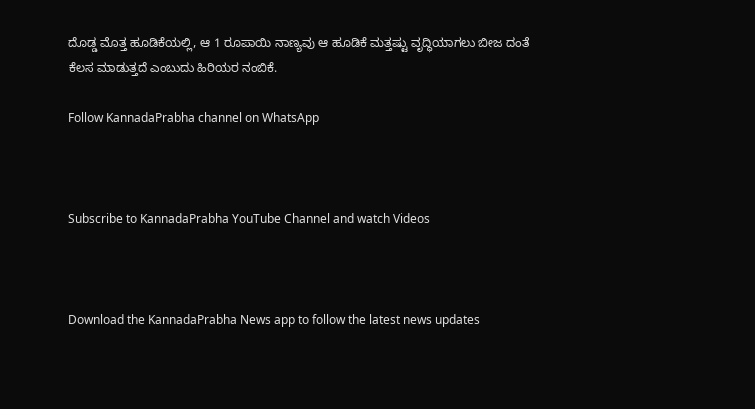ದೊಡ್ಡ ಮೊತ್ತ ಹೂಡಿಕೆಯಲ್ಲಿ, ಆ 1 ರೂಪಾಯಿ ನಾಣ್ಯವು ಆ ಹೂಡಿಕೆ ಮತ್ತಷ್ಟು ವೃದ್ಧಿಯಾಗಲು ಬೀಜ ದಂತೆ ಕೆಲಸ ಮಾಡುತ್ತದೆ ಎಂಬುದು ಹಿರಿಯರ ನಂಬಿಕೆ.

Follow KannadaPrabha channel on WhatsApp



Subscribe to KannadaPrabha YouTube Channel and watch Videos



Download the KannadaPrabha News app to follow the latest news updates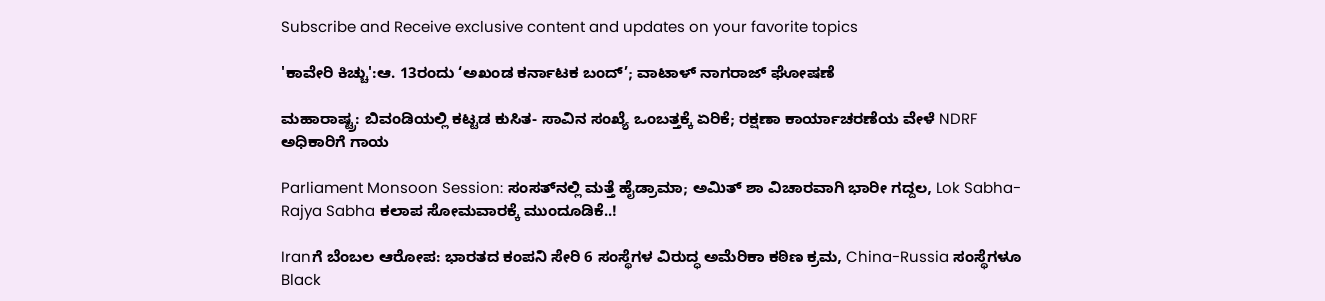Subscribe and Receive exclusive content and updates on your favorite topics

'ಕಾವೇರಿ ಕಿಚ್ಚು':ಆ. 13ರಂದು ‘ಅಖಂಡ ಕರ್ನಾಟಕ ಬಂದ್’; ವಾಟಾಳ್ ನಾಗರಾಜ್ ಘೋಷಣೆ

ಮಹಾರಾಷ್ಟ್ರ: ಬಿವಂಡಿಯಲ್ಲಿ ಕಟ್ಟಡ ಕುಸಿತ- ಸಾವಿನ ಸಂಖ್ಯೆ ಒಂಬತ್ತಕ್ಕೆ ಏರಿಕೆ; ರಕ್ಷಣಾ ಕಾರ್ಯಾಚರಣೆಯ ವೇಳೆ NDRF ಅಧಿಕಾರಿಗೆ ಗಾಯ

Parliament Monsoon Session: ಸಂಸತ್‌ನಲ್ಲಿ ಮತ್ತೆ ಹೈಡ್ರಾಮಾ; ಅಮಿತ್ ಶಾ ವಿಚಾರವಾಗಿ ಭಾರೀ ಗದ್ದಲ, Lok Sabha-Rajya Sabha ಕಲಾಪ ಸೋಮವಾರಕ್ಕೆ ಮುಂದೂಡಿಕೆ..!

Iranಗೆ ಬೆಂಬಲ ಆರೋಪ: ಭಾರತದ ಕಂಪನಿ ಸೇರಿ 6 ಸಂಸ್ಥೆಗಳ ವಿರುದ್ಧ ಅಮೆರಿಕಾ ಕಠಿಣ ಕ್ರಮ, China-Russia ಸಂಸ್ಥೆಗಳೂ Black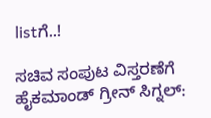listಗೆ..!

ಸಚಿವ ಸಂಪುಟ ವಿಸ್ತರಣೆಗೆ ಹೈಕಮಾಂಡ್ ಗ್ರೀನ್ ಸಿಗ್ನಲ್: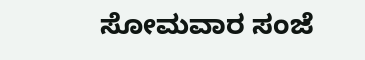ಸೋಮವಾರ ಸಂಜೆ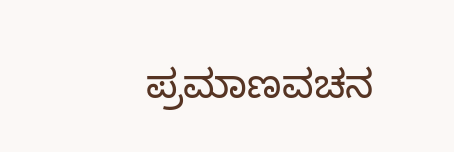ಪ್ರಮಾಣವಚನ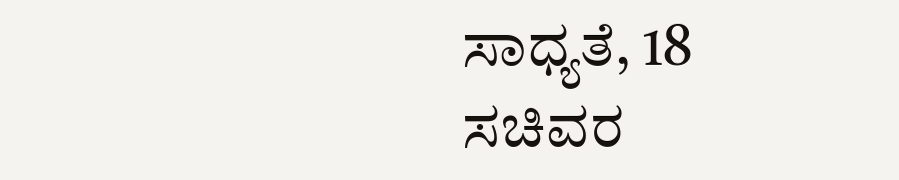ಸಾಧ್ಯತೆ, 18 ಸಚಿವರ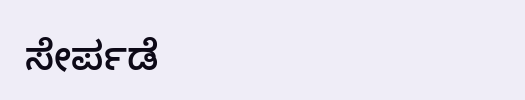ಸೇರ್ಪಡೆ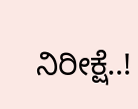ನಿರೀಕ್ಷೆ..!